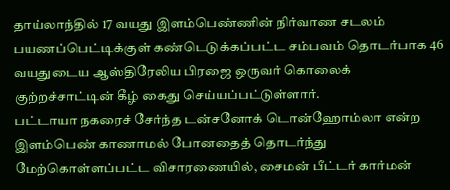தாய்லாந்தில் 17 வயது இளம்பெண்ணின் நிர்வாண சடலம் பயணப்பெட்டிக்குள் கண்டெடுக்கப்பட்ட சம்பவம் தொடர்பாக 46 வயதுடைய ஆஸ்திரேலிய பிரஜை ஒருவர் கொலைக் குற்றச்சாட்டின் கீழ் கைது செய்யப்பட்டுள்ளார்.
பட்டாயா நகரைச் சேர்ந்த டன்சனோக் டொன்ஹோம்லா என்ற இளம்பெண் காணாமல் போனதைத் தொடர்ந்து மேற்கொள்ளப்பட்ட விசாரணையில், சைமன் பீட்டர் கார்மன்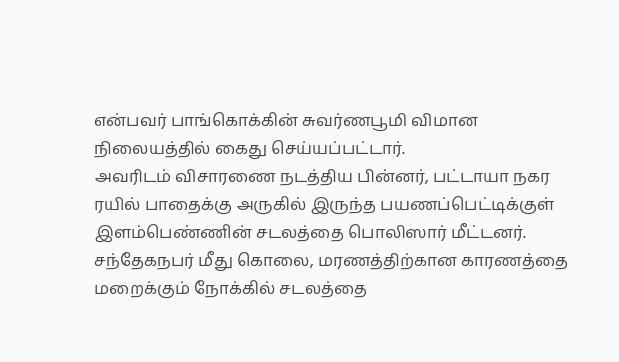என்பவர் பாங்கொக்கின் சுவர்ணபூமி விமான நிலையத்தில் கைது செய்யப்பட்டார்.
அவரிடம் விசாரணை நடத்திய பின்னர், பட்டாயா நகர ரயில் பாதைக்கு அருகில் இருந்த பயணப்பெட்டிக்குள் இளம்பெண்ணின் சடலத்தை பொலிஸார் மீட்டனர்.
சந்தேகநபர் மீது கொலை, மரணத்திற்கான காரணத்தை மறைக்கும் நோக்கில் சடலத்தை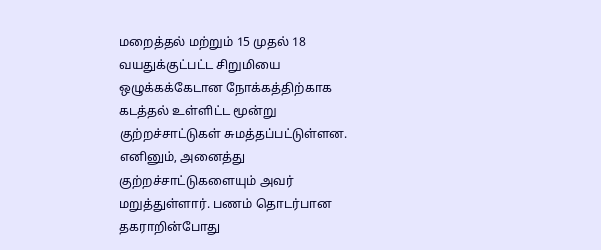மறைத்தல் மற்றும் 15 முதல் 18 வயதுக்குட்பட்ட சிறுமியை ஒழுக்கக்கேடான நோக்கத்திற்காக கடத்தல் உள்ளிட்ட மூன்று குற்றச்சாட்டுகள் சுமத்தப்பட்டுள்ளன.
எனினும், அனைத்து குற்றச்சாட்டுகளையும் அவர் மறுத்துள்ளார். பணம் தொடர்பான தகராறின்போது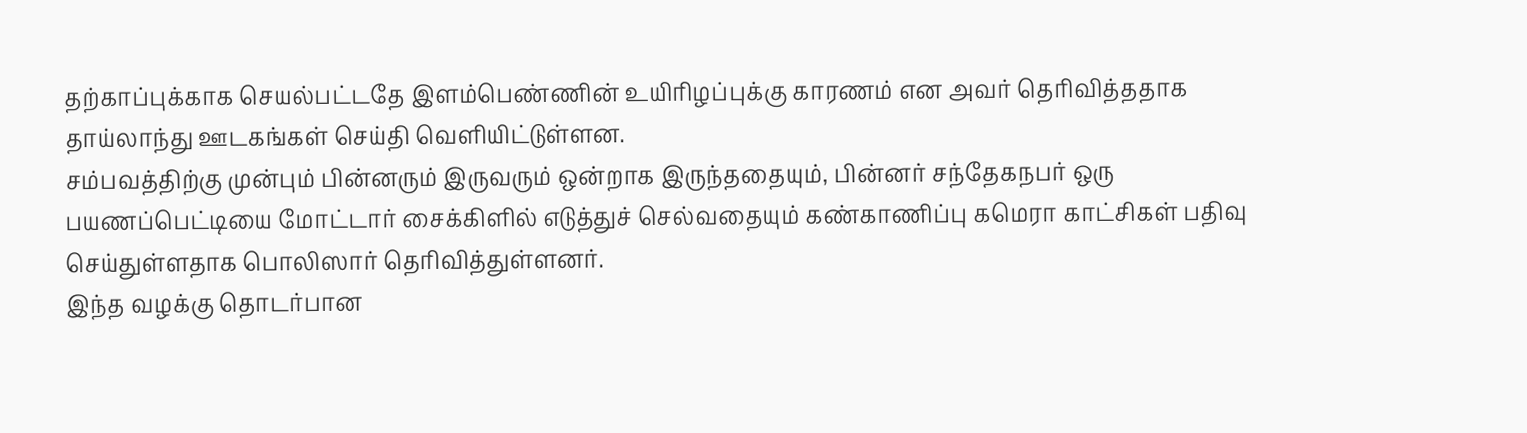தற்காப்புக்காக செயல்பட்டதே இளம்பெண்ணின் உயிரிழப்புக்கு காரணம் என அவர் தெரிவித்ததாக தாய்லாந்து ஊடகங்கள் செய்தி வெளியிட்டுள்ளன.
சம்பவத்திற்கு முன்பும் பின்னரும் இருவரும் ஒன்றாக இருந்ததையும், பின்னர் சந்தேகநபர் ஒரு பயணப்பெட்டியை மோட்டார் சைக்கிளில் எடுத்துச் செல்வதையும் கண்காணிப்பு கமெரா காட்சிகள் பதிவு செய்துள்ளதாக பொலிஸார் தெரிவித்துள்ளனர்.
இந்த வழக்கு தொடர்பான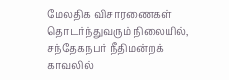மேலதிக விசாரணைகள் தொடர்ந்துவரும் நிலையில், சந்தேகநபர் நீதிமன்றக் காவலில்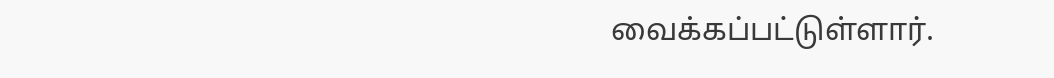வைக்கப்பட்டுள்ளார்.